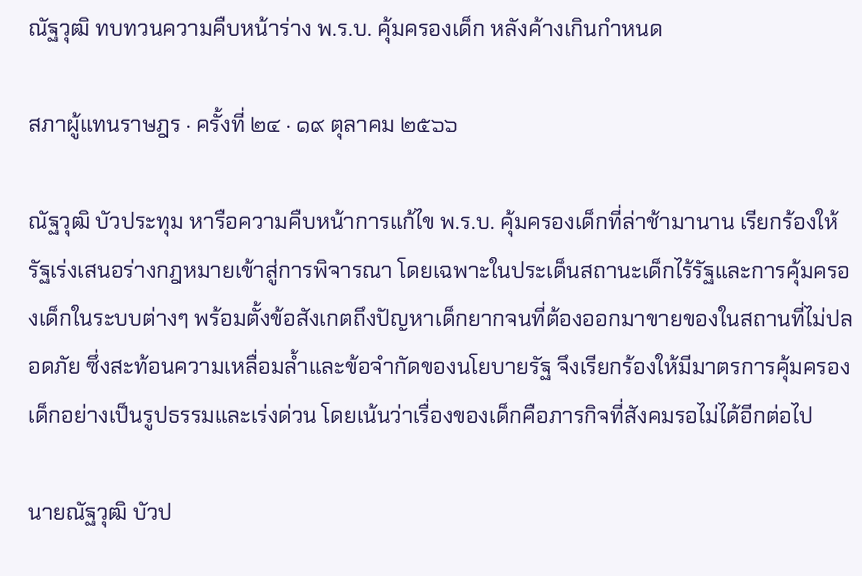ณัฐวุฒิ ทบทวนความคืบหน้าร่าง พ.ร.บ. คุ้มครองเด็ก หลังค้างเกินกำหนด

สภาผู้แทนราษฎร · ครั้งที่ ๒๔ · ๑๙ ตุลาคม ๒๕๖๖

ณัฐวุฒิ บัวประทุม หารือความคืบหน้าการแก้ไข พ.ร.บ. คุ้มครองเด็กที่ล่าช้ามานาน เรียกร้องให้รัฐเร่งเสนอร่างกฎหมายเข้าสู่การพิจารณา โดยเฉพาะในประเด็นสถานะเด็กไร้รัฐและการคุ้มครองเด็กในระบบต่างๆ พร้อมตั้งข้อสังเกตถึงปัญหาเด็กยากจนที่ต้องออกมาขายของในสถานที่ไม่ปลอดภัย ซึ่งสะท้อนความเหลื่อมล้ำและข้อจำกัดของนโยบายรัฐ จึงเรียกร้องให้มีมาตรการคุ้มครองเด็กอย่างเป็นรูปธรรมและเร่งด่วน โดยเน้นว่าเรื่องของเด็กคือภารกิจที่สังคมรอไม่ได้อีกต่อไป

นายณัฐวุฒิ บัวป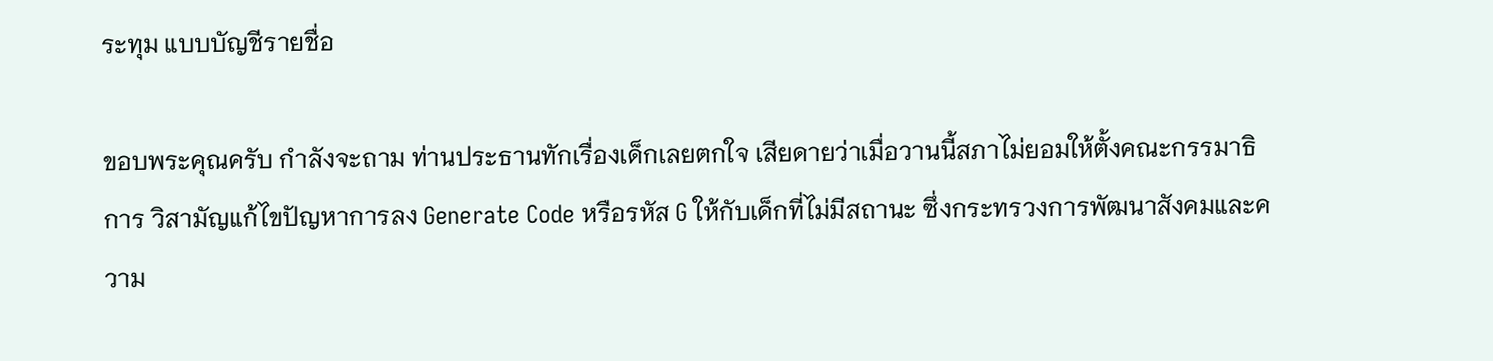ระทุม แบบบัญชีรายชื่อ

ขอบพระคุณครับ กำลังจะถาม ท่านประธานทักเรื่องเด็กเลยตกใจ เสียดายว่าเมื่อวานนี้สภาไม่ยอมให้ตั้งคณะกรรมาธิการ วิสามัญแก้ไขปัญหาการลง Generate Code หรือรหัส G ให้กับเด็กที่ไม่มีสถานะ ซึ่งกระทรวงการพัฒนาสังคมและความ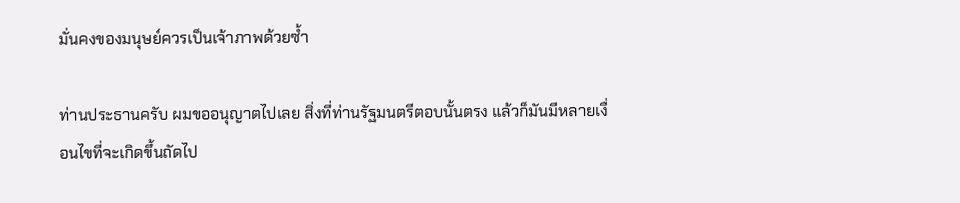มั่นคงของมนุษย์ควรเป็นเจ้าภาพด้วยซ้ำ

ท่านประธานครับ ผมขออนุญาตไปเลย สิ่งที่ท่านรัฐมนตรีตอบนั้นตรง แล้วก็มันมีหลายเงื่อนไขที่จะเกิดขึ้นถัดไป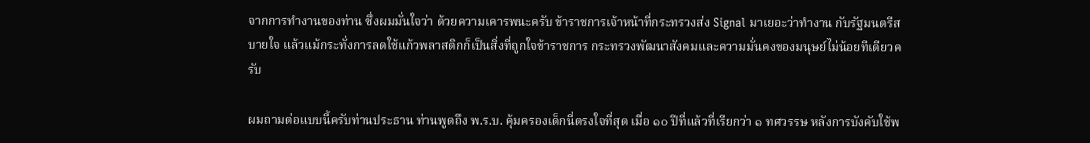จากการทำงานของท่าน ซึ่งผมมั่นใจว่า ด้วยความเคารพนะครับ ข้าราชการเจ้าหน้าที่กระทรวงส่ง Signal มาเยอะว่าทำงาน กับรัฐมนตรีสบายใจ แล้วแม้กระทั่งการลดใช้แก้วพลาสติกก็เป็นสิ่งที่ถูกใจข้าราชการ กระทรวงพัฒนาสังคมและความมั่นคงของมนุษย์ไม่น้อยทีเดียวครับ

ผมถามต่อแบบนี้ครับท่านประธาน ท่านพูดถึง พ.ร.บ. คุ้มครองเด็กนี่ตรงใจที่สุด เมื่อ ๑๐ ปีที่แล้วที่เรียกว่า ๑ ทศวรรษ หลังการบังคับใช้พ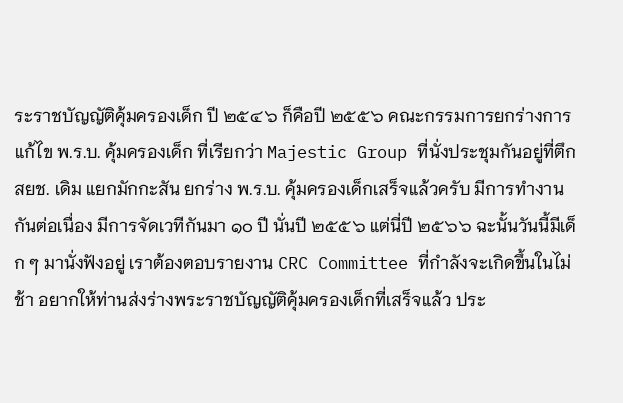ระราชบัญญัติคุ้มครองเด็ก ปี ๒๕๔๖ ก็คือปี ๒๕๕๖ คณะกรรมการยกร่างการแก้ไข พ.ร.บ. คุ้มครองเด็ก ที่เรียกว่า Majestic Group ที่นั่งประชุมกันอยู่ที่ตึก สยช. เดิม แยกมักกะสัน ยกร่าง พ.ร.บ. คุ้มครองเด็กเสร็จแล้วครับ มีการทำงานกันต่อเนื่อง มีการจัดเวทีกันมา ๑๐ ปี นั่นปี ๒๕๕๖ แต่นี่ปี ๒๕๖๖ ฉะนั้นวันนี้มีเด็ก ๆ มานั่งฟังอยู่ เราต้องตอบรายงาน CRC Committee ที่กำลังจะเกิดขึ้นในไม่ช้า อยากให้ท่านส่งร่างพระราชบัญญัติคุ้มครองเด็กที่เสร็จแล้ว ประ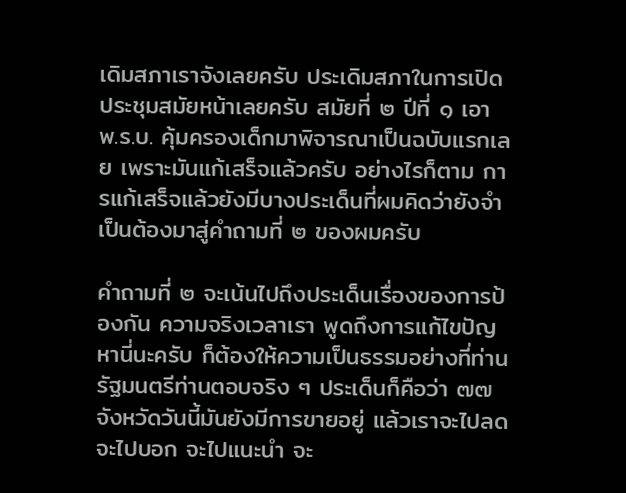เดิมสภาเราจังเลยครับ ประเดิมสภาในการเปิดประชุมสมัยหน้าเลยครับ สมัยที่ ๒ ปีที่ ๑ เอา พ.ร.บ. คุ้มครองเด็กมาพิจารณาเป็นฉบับแรกเลย เพราะมันแก้เสร็จแล้วครับ อย่างไรก็ตาม การแก้เสร็จแล้วยังมีบางประเด็นที่ผมคิดว่ายังจำเป็นต้องมาสู่คำถามที่ ๒ ของผมครับ

คำถามที่ ๒ จะเน้นไปถึงประเด็นเรื่องของการป้องกัน ความจริงเวลาเรา พูดถึงการแก้ไขปัญหานี่นะครับ ก็ต้องให้ความเป็นธรรมอย่างที่ท่านรัฐมนตรีท่านตอบจริง ๆ ประเด็นก็คือว่า ๗๗ จังหวัดวันนี้มันยังมีการขายอยู่ แล้วเราจะไปลด จะไปบอก จะไปแนะนำ จะ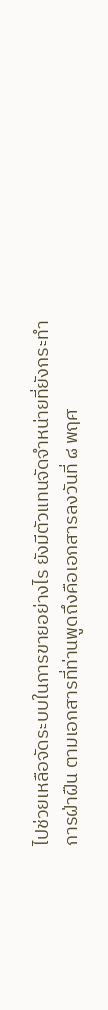ไปช่วยเหลือจัดระบบในการขายอย่างไร ยังมีตัวแทนจัดจำหน่ายที่ยังกระทำ การฝ่าฝืน ตามเอกสารที่ท่านพูดถึงคือเอกสารลงวันที่ ๘ พฤศ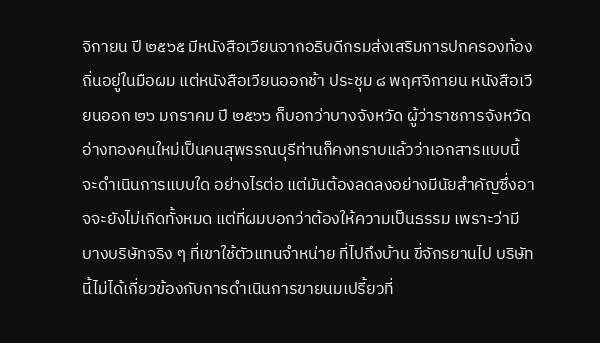จิกายน ปี ๒๕๖๕ มีหนังสือเวียนจากอธิบดีกรมส่งเสริมการปกครองท้องถิ่นอยู่ในมือผม แต่หนังสือเวียนออกช้า ประชุม ๘ พฤศจิกายน หนังสือเวียนออก ๒๖ มกราคม ปี ๒๕๖๖ ก็บอกว่าบางจังหวัด ผู้ว่าราชการจังหวัดอ่างทองคนใหม่เป็นคนสุพรรณบุรีท่านก็คงทราบแล้วว่าเอกสารแบบนี้ จะดำเนินการแบบใด อย่างไรต่อ แต่มันต้องลดลงอย่างมีนัยสำคัญซึ่งอาจจะยังไม่เกิดทั้งหมด แต่ที่ผมบอกว่าต้องให้ความเป็นธรรม เพราะว่ามีบางบริษัทจริง ๆ ที่เขาใช้ตัวแทนจำหน่าย ที่ไปถึงบ้าน ขี่จักรยานไป บริษัทนี้ไม่ได้เกี่ยวข้องกับการดำเนินการขายนมเปรี้ยวที่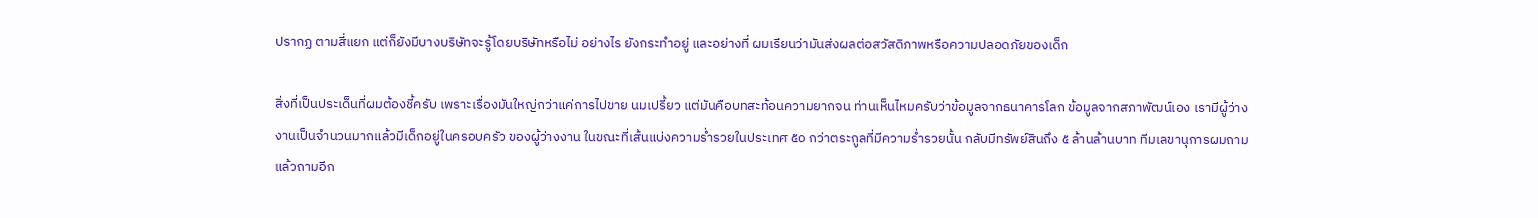ปรากฏ ตามสี่แยก แต่ก็ยังมีบางบริษัทจะรู้โดยบริษัทหรือไม่ อย่างไร ยังกระทำอยู่ และอย่างที่ ผมเรียนว่ามันส่งผลต่อสวัสดิภาพหรือความปลอดภัยของเด็ก

สิ่งที่เป็นประเด็นที่ผมต้องชี้ครับ เพราะเรื่องมันใหญ่กว่าแค่การไปขาย นมเปรี้ยว แต่มันคือบทสะท้อนความยากจน ท่านเห็นไหมครับว่าข้อมูลจากธนาคารโลก ข้อมูลจากสภาพัฒน์เอง เรามีผู้ว่างงานเป็นจำนวนมากแล้วมีเด็กอยู่ในครอบครัว ของผู้ว่างงาน ในขณะที่เส้นแบ่งความร่ำรวยในประเทศ ๕๐ กว่าตระกูลที่มีความร่ำรวยนั้น กลับมีทรัพย์สินถึง ๕ ล้านล้านบาท ทีมเลขานุการผมถามแล้วถามอีก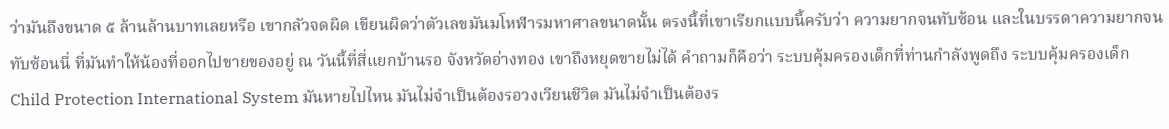ว่ามันถึงขนาด ๕ ล้านล้านบาทเลยหรือ เขากลัวจดผิด เขียนผิดว่าตัวเลขมันมโหฬารมหาศาลขนาดนั้น ตรงนี้ที่เขาเรียกแบบนี้ครับว่า ความยากจนทับซ้อน และในบรรดาความยากจนทับซ้อนนี่ ที่มันทำให้น้องที่ออกไปขายของอยู่ ณ วันนี้ที่สี่แยกบ้านรอ จังหวัดอ่างทอง เขาถึงหยุดขายไม่ได้ คำถามก็คือว่า ระบบคุ้มครองเด็กที่ท่านกำลังพูดถึง ระบบคุ้มครองเด็ก Child Protection International System มันหายไปไหน มันไม่จำเป็นต้องรอวงเวียนชีวิต มันไม่จำเป็นต้องร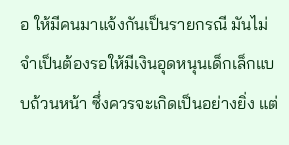อ ให้มีคนมาแจ้งกันเป็นรายกรณี มันไม่จำเป็นต้องรอให้มีเงินอุดหนุนเด็กเล็กแบบถ้วนหน้า ซึ่งควรจะเกิดเป็นอย่างยิ่ง แต่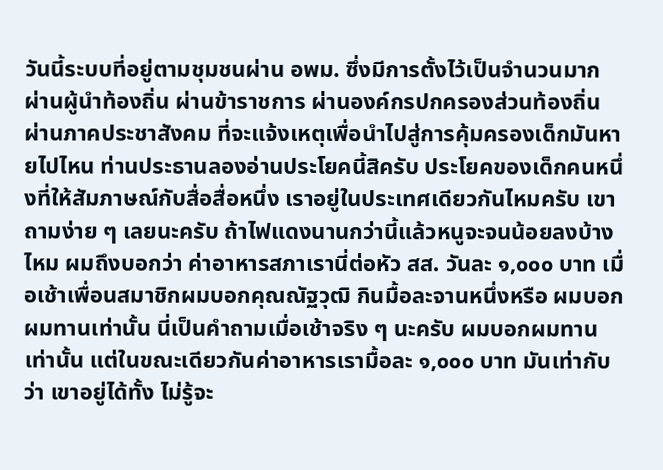วันนี้ระบบที่อยู่ตามชุมชนผ่าน อพม. ซึ่งมีการตั้งไว้เป็นจำนวนมาก ผ่านผู้นำท้องถิ่น ผ่านข้าราชการ ผ่านองค์กรปกครองส่วนท้องถิ่น ผ่านภาคประชาสังคม ที่จะแจ้งเหตุเพื่อนำไปสู่การคุ้มครองเด็กมันหายไปไหน ท่านประธานลองอ่านประโยคนี้สิครับ ประโยคของเด็กคนหนึ่งที่ให้สัมภาษณ์กับสื่อสื่อหนึ่ง เราอยู่ในประเทศเดียวกันไหมครับ เขาถามง่าย ๆ เลยนะครับ ถ้าไฟแดงนานกว่านี้แล้วหนูจะจนน้อยลงบ้างไหม ผมถึงบอกว่า ค่าอาหารสภาเรานี่ต่อหัว สส. วันละ ๑,๐๐๐ บาท เมื่อเช้าเพื่อนสมาชิกผมบอกคุณณัฐวุฒิ กินมื้อละจานหนึ่งหรือ ผมบอกผมทานเท่านั้น นี่เป็นคำถามเมื่อเช้าจริง ๆ นะครับ ผมบอกผมทานเท่านั้น แต่ในขณะเดียวกันค่าอาหารเรามื้อละ ๑,๐๐๐ บาท มันเท่ากับว่า เขาอยู่ได้ทั้ง ไม่รู้จะ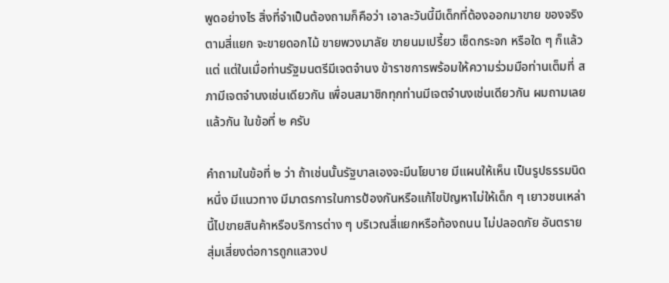พูดอย่างไร สิ่งที่จำเป็นต้องถามก็คือว่า เอาละวันนี้มีเด็กที่ต้องออกมาขาย ของจริงตามสี่แยก จะขายดอกไม้ ขายพวงมาลัย ขายนมเปรี้ยว เช็ดกระจก หรือใด ๆ ก็แล้วแต่ แต่ในเมื่อท่านรัฐมนตรีมีเจตจำนง ข้าราชการพร้อมให้ความร่วมมือท่านเต็มที่ สภามีเจตจำนงเช่นเดียวกัน เพื่อนสมาชิกทุกท่านมีเจตจำนงเช่นเดียวกัน ผมถามเลยแล้วกัน ในข้อที่ ๒ ครับ

คำถามในข้อที่ ๒ ว่า ถ้าเช่นนั้นรัฐบาลเองจะมีนโยบาย มีแผนให้เห็น เป็นรูปธรรมนิดหนึ่ง มีแนวทาง มีมาตรการในการป้องกันหรือแก้ไขปัญหาไม่ให้เด็ก ๆ เยาวชนเหล่านี้ไปขายสินค้าหรือบริการต่าง ๆ บริเวณสี่แยกหรือท้องถนน ไม่ปลอดภัย อันตราย สุ่มเสี่ยงต่อการถูกแสวงป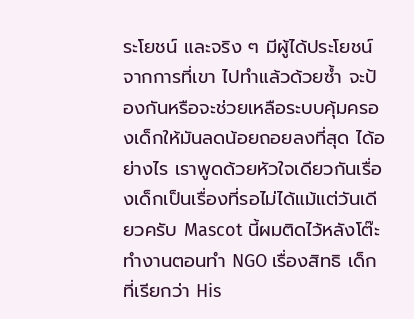ระโยชน์ และจริง ๆ มีผู้ได้ประโยชน์จากการที่เขา ไปทำแล้วด้วยซ้ำ จะป้องกันหรือจะช่วยเหลือระบบคุ้มครองเด็กให้มันลดน้อยถอยลงที่สุด ได้อย่างไร เราพูดด้วยหัวใจเดียวกันเรื่องเด็กเป็นเรื่องที่รอไม่ได้แม้แต่วันเดียวครับ Mascot นี้ผมติดไว้หลังโต๊ะทำงานตอนทำ NGO เรื่องสิทธิ เด็กที่เรียกว่า His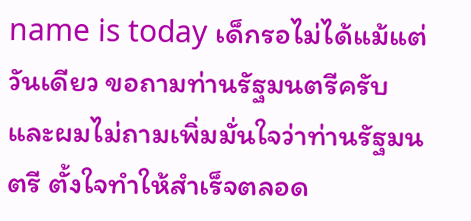name is today เด็กรอไม่ได้แม้แต่วันเดียว ขอถามท่านรัฐมนตรีครับ และผมไม่ถามเพิ่มมั่นใจว่าท่านรัฐมนตรี ตั้งใจทำให้สำเร็จตลอด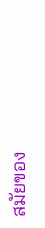สมัยของ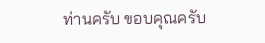ท่านครับ ขอบคุณครับ